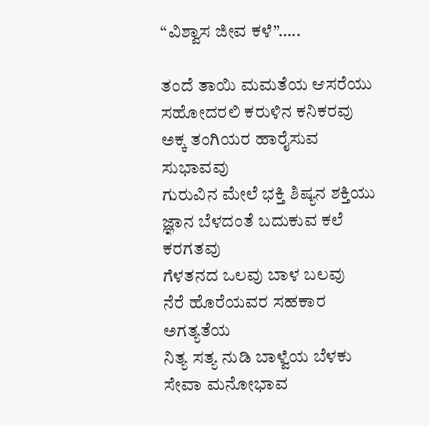“ವಿಶ್ವಾಸ ಜೀವ ಕಳೆ”…..

ತಂದೆ ತಾಯಿ ಮಮತೆಯ ಆಸರೆಯು
ಸಹೋದರಲಿ ಕರುಳಿನ ಕನಿಕರವು
ಅಕ್ಕ ತಂಗಿಯರ ಹಾರೈಸುವ ಸುಭಾವವು
ಗುರುವಿನ ಮೇಲೆ ಭಕ್ತಿ ಶಿಷ್ಯನ ಶಕ್ತಿಯು
ಜ್ಞಾನ ಬೆಳದಂತೆ ಬದುಕುವ ಕಲೆ ಕರಗತವು
ಗೆಳತನದ ಒಲವು ಬಾಳ ಬಲವು
ನೆರೆ ಹೊರೆಯವರ ಸಹಕಾರ ಅಗತ್ಯತೆಯ
ನಿತ್ಯ ಸತ್ಯ ನುಡಿ ಬಾಳ್ವೆಯ ಬೆಳಕು
ಸೇವಾ ಮನೋಭಾವ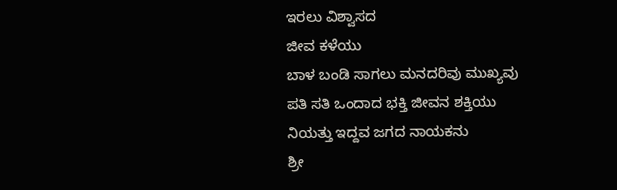ಇರಲು ವಿಶ್ವಾಸದ
ಜೀವ ಕಳೆಯು
ಬಾಳ ಬಂಡಿ ಸಾಗಲು ಮನದರಿವು ಮುಖ್ಯವು
ಪತಿ ಸತಿ ಒಂದಾದ ಭಕ್ತಿ ಜೀವನ ಶಕ್ತಿಯು
ನಿಯತ್ತು ಇದ್ದವ ಜಗದ ನಾಯಕನು
ಶ್ರೀ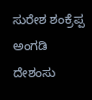ಸುರೇಶ ಶಂಕ್ರೆಪ್ಪ ಅಂಗಡಿ
ದೇಶಂಸು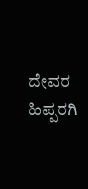ದೇವರ ಹಿಪ್ಪರಗಿ